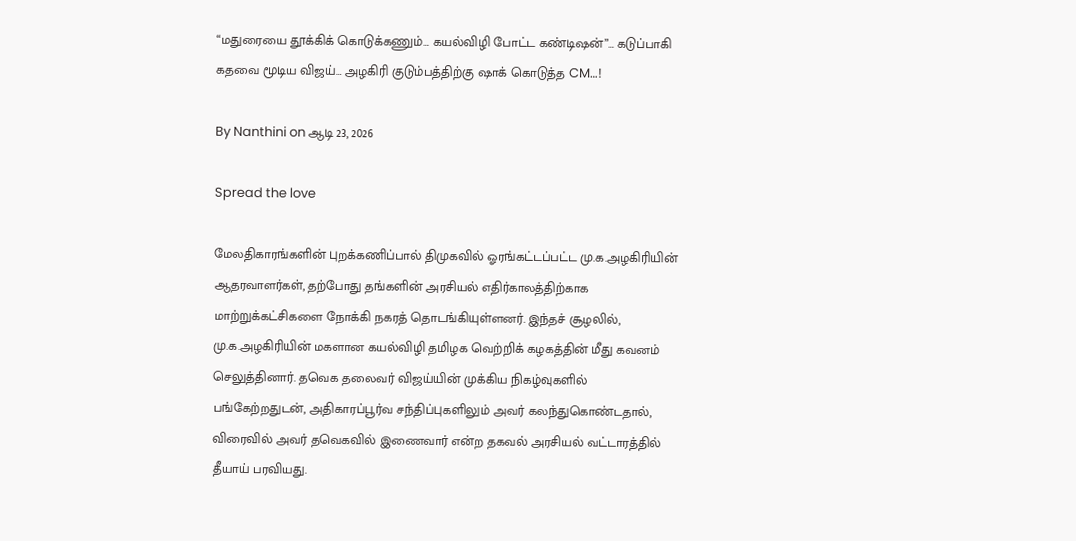“மதுரையை தூக்கிக் கொடுக்கணும்… கயல்விழி போட்ட கண்டிஷன்”… கடுப்பாகி கதவை மூடிய விஜய்… அழகிரி குடும்பத்திற்கு ஷாக் கொடுத்த CM…!

By Nanthini on ஆடி 23, 2026

Spread the love

மேலதிகாரங்களின் புறக்கணிப்பால் திமுகவில் ஓரங்கட்டப்பட்ட மு.க.அழகிரியின் ஆதரவாளர்கள், தற்போது தங்களின் அரசியல் எதிர்காலத்திற்காக மாற்றுக்கட்சிகளை நோக்கி நகரத் தொடங்கியுள்ளனர். இந்தச் சூழலில், மு.க.அழகிரியின் மகளான கயல்விழி தமிழக வெற்றிக் கழகத்தின் மீது கவனம் செலுத்தினார். தவெக தலைவர் விஜய்யின் முக்கிய நிகழ்வுகளில் பங்கேற்றதுடன், அதிகாரப்பூர்வ சந்திப்புகளிலும் அவர் கலந்துகொண்டதால், விரைவில் அவர் தவெகவில் இணைவார் என்ற தகவல் அரசியல் வட்டாரத்தில் தீயாய் பரவியது.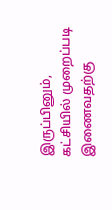இருப்பினும், கட்சியில் முறைப்படி இணைவதற்கு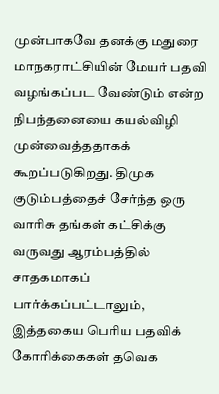முன்பாகவே தனக்கு மதுரை மாநகராட்சியின் மேயர் பதவி வழங்கப்பட வேண்டும் என்ற நிபந்தனையை கயல்விழி முன்வைத்ததாகக் கூறப்படுகிறது. திமுக குடும்பத்தைச் சேர்ந்த ஒரு வாரிசு தங்கள் கட்சிக்கு வருவது ஆரம்பத்தில் சாதகமாகப் பார்க்கப்பட்டாலும், இத்தகைய பெரிய பதவிக் கோரிக்கைகள் தவெக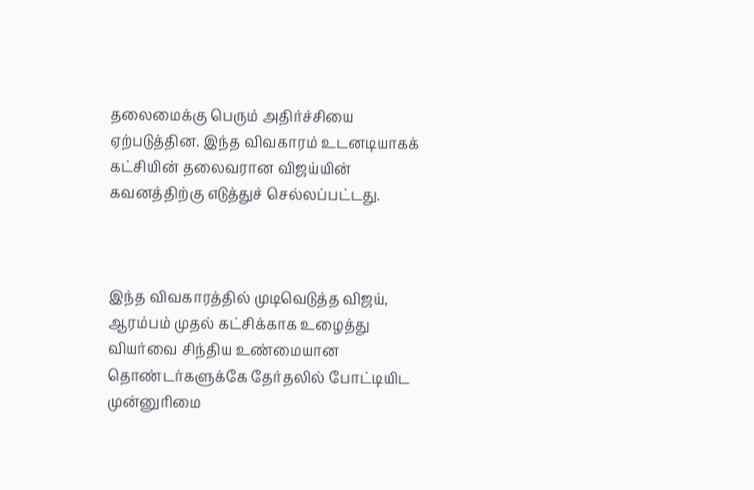தலைமைக்கு பெரும் அதிர்ச்சியை ஏற்படுத்தின. இந்த விவகாரம் உடனடியாகக் கட்சியின் தலைவரான விஜய்யின் கவனத்திற்கு எடுத்துச் செல்லப்பட்டது.



இந்த விவகாரத்தில் முடிவெடுத்த விஜய், ஆரம்பம் முதல் கட்சிக்காக உழைத்து வியர்வை சிந்திய உண்மையான தொண்டர்களுக்கே தேர்தலில் போட்டியிட முன்னுரிமை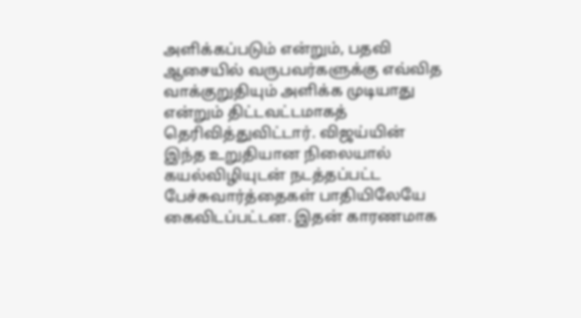அளிக்கப்படும் என்றும், பதவி ஆசையில் வருபவர்களுக்கு எவ்வித வாக்குறுதியும் அளிக்க முடியாது என்றும் திட்டவட்டமாகத் தெரிவித்துவிட்டார். விஜய்யின் இந்த உறுதியான நிலையால் கயல்விழியுடன் நடத்தப்பட்ட பேச்சுவார்த்தைகள் பாதியிலேயே கைவிடப்பட்டன. இதன் காரணமாக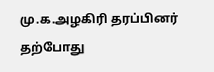மு.க.அழகிரி தரப்பினர் தற்போது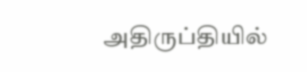அதிருப்தியில்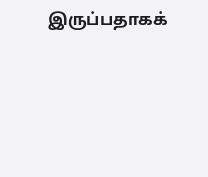இருப்பதாகக்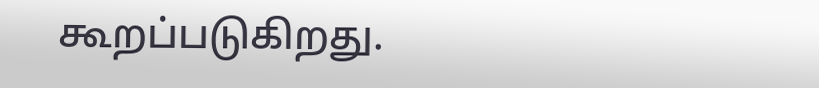கூறப்படுகிறது.